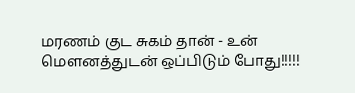மரணம் குட சுகம் தான் - உன் மௌனத்துடன் ஒப்பிடும் போது!!!!!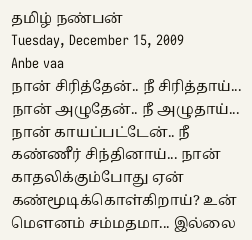தமிழ் நண்பன்
Tuesday, December 15, 2009
Anbe vaa
நான் சிரித்தேன்.. நீ சிரித்தாய்... நான் அழுதேன்.. நீ அழுதாய்... நான் காயப்பட்டேன்.. நீ கண்ணீர் சிந்தினாய்... நான் காதலிக்கும்போது ஏன் கண்மூடிக்கொள்கிறாய்? உன் மௌனம் சம்மதமா... இல்லை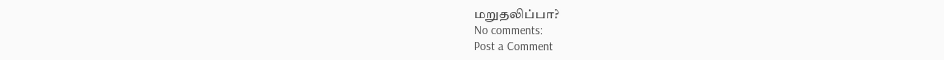மறுதலிப்பா?
No comments:
Post a Comment